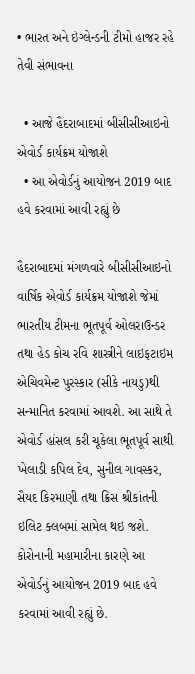• ભારત અને ઇંગ્લેન્ડની ટીમો હાજર રહે તેવી સંભાવના

  • આજે હૈદરાબાદમાં બીસીસીઆઇનો એવોર્ડ કાર્યક્રમ યોજાશે
  • આ એવોર્ડનું આયોજન 2019 બાદ હવે કરવામાં આવી રહ્યું છે

હૈદરાબાદમાં મંગળવારે બીસીસીઆઇનો વાર્ષિક એવોર્ડ કાર્યક્રમ યોજાશે જેમાં ભારતીય ટીમના ભૂતપૂર્વ ઓલરાઉન્ડર તથા હેડ કોચ રવિ શાસ્ત્રીને લાઇફટાઇમ એચિવમેન્ટ પુરસ્કાર (સીકે નાયડુ)થી સન્માનિત કરવામાં આવશે. આ સાથે તે એવોર્ડ હાંસલ કરી ચૂકેલા ભૂતપૂર્વ સાથી ખેલાડી કપિલ દેવ, સુનીલ ગાવસ્કર, સૈયદ કિરમાણી તથા ક્રિસ શ્રીકાંતની ઇલિટ ક્લબમાં સામેલ થઇ જશે. કોરોનાની મહામારીના કારણે આ એવોર્ડનું આયોજન 2019 બાદ હવે કરવામાં આવી રહ્યું છે.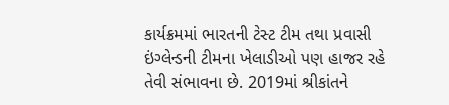કાર્યક્રમમાં ભારતની ટેસ્ટ ટીમ તથા પ્રવાસી ઇંગ્લેન્ડની ટીમના ખેલાડીઓ પણ હાજર રહે તેવી સંભાવના છે. 2019માં શ્રીકાંતને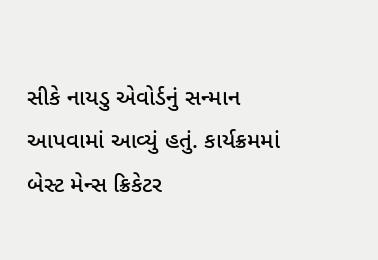સીકે નાયડુ એવોર્ડનું સન્માન આપવામાં આવ્યું હતું. કાર્યક્રમમાં બેસ્ટ મેન્સ ક્રિકેટર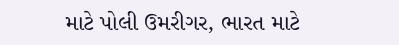માટે પોલી ઉમરીગર, ભારત માટે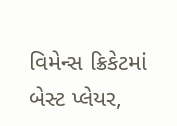વિમેન્સ ક્રિકેટમાં બેસ્ટ પ્લેયર,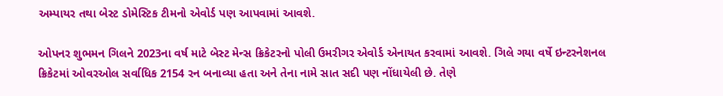અમ્પાયર તથા બેસ્ટ ડોમેસ્ટિક ટીમનો એવોર્ડ પણ આપવામાં આવશે.

ઓપનર શુભમન ગિલને 2023ના વર્ષ માટે બેસ્ટ મેન્સ ક્રિકેટરનો પોલી ઉમરીગર એવોર્ડ એનાયત કરવામાં આવશે. ગિલે ગયા વર્ષે ઇન્ટરનેશનલ ક્રિકેટમાં ઓવરઓલ સર્વાધિક 2154 રન બનાવ્યા હતા અને તેના નામે સાત સદી પણ નોંધાયેલી છે. તેણે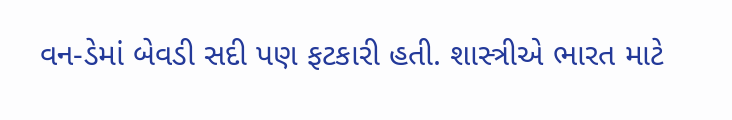વન-ડેમાં બેવડી સદી પણ ફટકારી હતી. શાસ્ત્રીએ ભારત માટે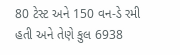80 ટેસ્ટ અને 150 વન-ડે રમી હતી અને તેણે કુલ 6938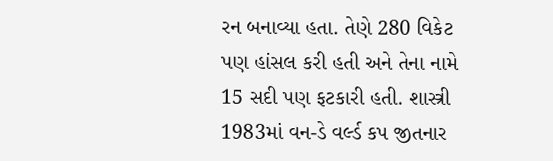રન બનાવ્યા હતા. તેણે 280 વિકેટ પણ હાંસલ કરી હતી અને તેના નામે 15 સદી પણ ફટકારી હતી. શાસ્ત્રી 1983માં વન-ડે વર્લ્ડ કપ જીતનાર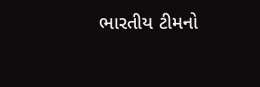ભારતીય ટીમનો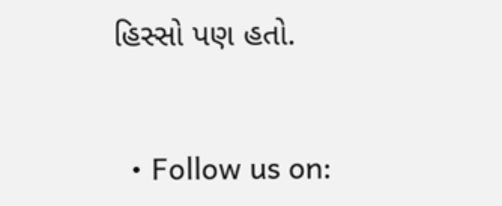હિસ્સો પણ હતો.


  • Follow us on: